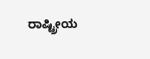ರಾಷ್ಟ್ರೀಯ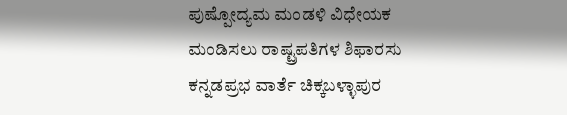ಪುಷ್ಪೋದ್ಯಮ ಮಂಡಳಿ ವಿಧೇಯಕ ಮಂಡಿಸಲು ರಾಷ್ಟ್ರಪತಿಗಳ ಶಿಫಾರಸು
ಕನ್ನಡಪ್ರಭ ವಾರ್ತೆ ಚಿಕ್ಕಬಳ್ಳಾಪುರ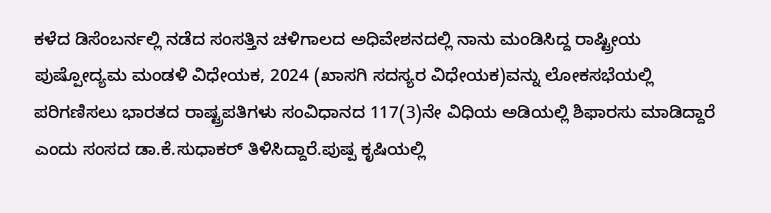ಕಳೆದ ಡಿಸೆಂಬರ್ನಲ್ಲಿ ನಡೆದ ಸಂಸತ್ತಿನ ಚಳಿಗಾಲದ ಅಧಿವೇಶನದಲ್ಲಿ ನಾನು ಮಂಡಿಸಿದ್ದ ರಾಷ್ಟ್ರೀಯ ಪುಷ್ಪೋದ್ಯಮ ಮಂಡಳಿ ವಿಧೇಯಕ, 2024 (ಖಾಸಗಿ ಸದಸ್ಯರ ವಿಧೇಯಕ)ವನ್ನು ಲೋಕಸಭೆಯಲ್ಲಿ ಪರಿಗಣಿಸಲು ಭಾರತದ ರಾಷ್ಟ್ರಪತಿಗಳು ಸಂವಿಧಾನದ 117(3)ನೇ ವಿಧಿಯ ಅಡಿಯಲ್ಲಿ ಶಿಫಾರಸು ಮಾಡಿದ್ದಾರೆ ಎಂದು ಸಂಸದ ಡಾ.ಕೆ.ಸುಧಾಕರ್ ತಿಳಿಸಿದ್ದಾರೆ.ಪುಷ್ಪ ಕೃಷಿಯಲ್ಲಿ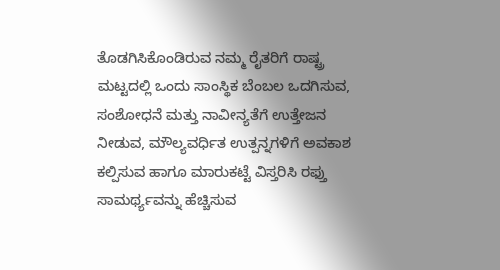ತೊಡಗಿಸಿಕೊಂಡಿರುವ ನಮ್ಮ ರೈತರಿಗೆ ರಾಷ್ಟ್ರ ಮಟ್ಟದಲ್ಲಿ ಒಂದು ಸಾಂಸ್ಥಿಕ ಬೆಂಬಲ ಒದಗಿಸುವ, ಸಂಶೋಧನೆ ಮತ್ತು ನಾವೀನ್ಯತೆಗೆ ಉತ್ತೇಜನ ನೀಡುವ, ಮೌಲ್ಯವರ್ಧಿತ ಉತ್ಪನ್ನಗಳಿಗೆ ಅವಕಾಶ ಕಲ್ಪಿಸುವ ಹಾಗೂ ಮಾರುಕಟ್ಟೆ ವಿಸ್ತರಿಸಿ ರಫ್ತು ಸಾಮರ್ಥ್ಯವನ್ನು ಹೆಚ್ಚಿಸುವ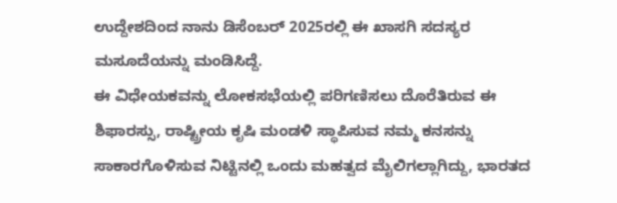ಉದ್ದೇಶದಿಂದ ನಾನು ಡಿಸೆಂಬರ್ 2025ರಲ್ಲಿ ಈ ಖಾಸಗಿ ಸದಸ್ಯರ ಮಸೂದೆಯನ್ನು ಮಂಡಿಸಿದ್ದೆ.
ಈ ವಿಧೇಯಕವನ್ನು ಲೋಕಸಭೆಯಲ್ಲಿ ಪರಿಗಣಿಸಲು ದೊರೆತಿರುವ ಈ ಶಿಫಾರಸ್ಸು, ರಾಷ್ಟ್ರೀಯ ಕೃಷಿ ಮಂಡಳಿ ಸ್ಥಾಪಿಸುವ ನಮ್ಮ ಕನಸನ್ನು ಸಾಕಾರಗೊಳಿಸುವ ನಿಟ್ಟಿನಲ್ಲಿ ಒಂದು ಮಹತ್ವದ ಮೈಲಿಗಲ್ಲಾಗಿದ್ದು, ಭಾರತದ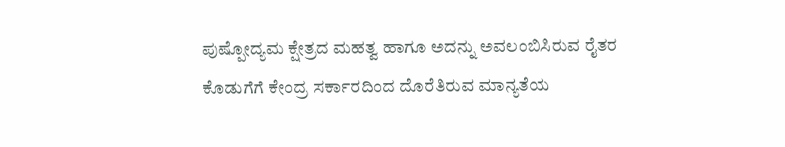ಪುಷ್ಪೋದ್ಯಮ ಕ್ಷೇತ್ರದ ಮಹತ್ವ ಹಾಗೂ ಅದನ್ನು ಅವಲಂಬಿಸಿರುವ ರೈತರ ಕೊಡುಗೆಗೆ ಕೇಂದ್ರ ಸರ್ಕಾರದಿಂದ ದೊರೆತಿರುವ ಮಾನ್ಯತೆಯ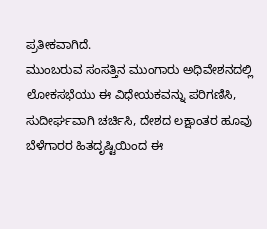ಪ್ರತೀಕವಾಗಿದೆ.
ಮುಂಬರುವ ಸಂಸತ್ತಿನ ಮುಂಗಾರು ಅಧಿವೇಶನದಲ್ಲಿ ಲೋಕಸಭೆಯು ಈ ವಿಧೇಯಕವನ್ನು ಪರಿಗಣಿಸಿ, ಸುದೀರ್ಘವಾಗಿ ಚರ್ಚಿಸಿ, ದೇಶದ ಲಕ್ಷಾಂತರ ಹೂವು ಬೆಳೆಗಾರರ ಹಿತದೃಷ್ಟಿಯಿಂದ ಈ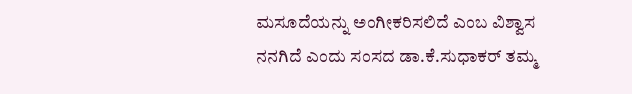ಮಸೂದೆಯನ್ನು ಅಂಗೀಕರಿಸಲಿದೆ ಎಂಬ ವಿಶ್ವಾಸ ನನಗಿದೆ ಎಂದು ಸಂಸದ ಡಾ.ಕೆ.ಸುಧಾಕರ್ ತಮ್ಮ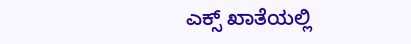ಎಕ್ಸ್ ಖಾತೆಯಲ್ಲಿ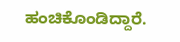ಹಂಚಿಕೊಂಡಿದ್ದಾರೆ.